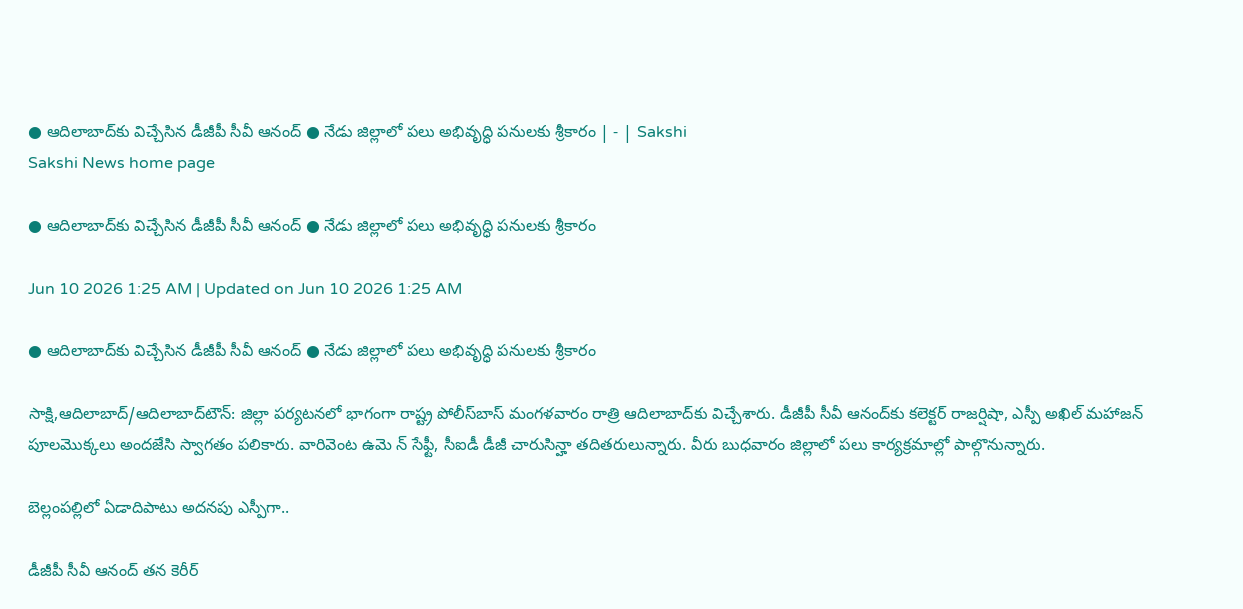● ఆదిలాబాద్‌కు విచ్చేసిన డీజీపీ సీవీ ఆనంద్‌ ● నేడు జిల్లాలో పలు అభివృద్ధి పనులకు శ్రీకారం | - | Sakshi
Sakshi News home page

● ఆదిలాబాద్‌కు విచ్చేసిన డీజీపీ సీవీ ఆనంద్‌ ● నేడు జిల్లాలో పలు అభివృద్ధి పనులకు శ్రీకారం

Jun 10 2026 1:25 AM | Updated on Jun 10 2026 1:25 AM

● ఆదిలాబాద్‌కు విచ్చేసిన డీజీపీ సీవీ ఆనంద్‌ ● నేడు జిల్లాలో పలు అభివృద్ధి పనులకు శ్రీకారం

సాక్షి,ఆదిలాబాద్‌/ఆదిలాబాద్‌టౌన్‌: జిల్లా పర్యటనలో భాగంగా రాష్ట్ర పోలీస్‌బాస్‌ మంగళవారం రాత్రి ఆదిలాబాద్‌కు విచ్చేశారు. డీజీపీ సీవీ ఆనంద్‌కు కలెక్టర్‌ రాజర్షిషా, ఎస్పీ అఖిల్‌ మహాజన్‌ పూలమొక్కలు అందజేసి స్వాగతం పలికారు. వారివెంట ఉమె న్‌ సేఫ్టీ, సీఐడీ డీజీ చారుసిన్హా తదితరులున్నారు. వీరు బుధవారం జిల్లాలో పలు కార్యక్రమాల్లో పాల్గొనున్నారు.

బెల్లంపల్లిలో ఏడాదిపాటు అదనపు ఎస్పీగా..

డీజీపీ సీవీ ఆనంద్‌ తన కెరీర్‌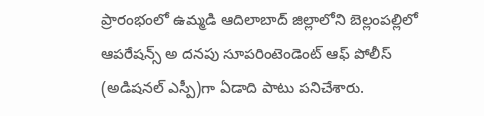ప్రారంభంలో ఉమ్మడి ఆదిలాబాద్‌ జిల్లాలోని బెల్లంపల్లిలో ఆపరేషన్స్‌ అ దనపు సూపరింటెండెంట్‌ ఆఫ్‌ పోలీస్‌ (అడిషనల్‌ ఎస్పీ)గా ఏడాది పాటు పనిచేశారు.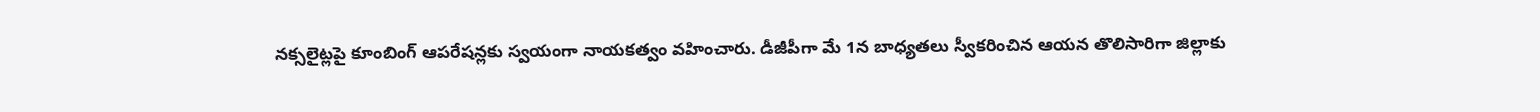నక్సలైట్లపై కూంబింగ్‌ ఆపరేషన్లకు స్వయంగా నాయకత్వం వహించారు. డీజీపీగా మే 1న బాధ్యతలు స్వీకరించిన ఆయన తొలిసారిగా జిల్లాకు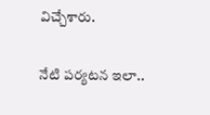విచ్చేశారు.

నేటి పర్యటన ఇలా..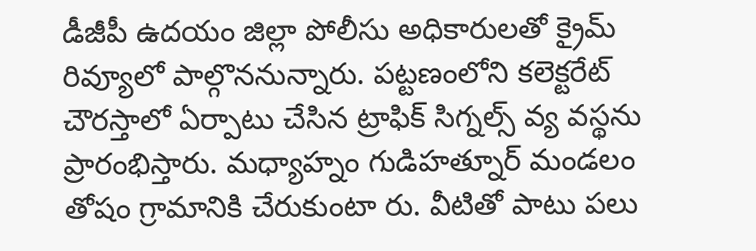డీజీపీ ఉదయం జిల్లా పోలీసు అధికారులతో క్రైమ్‌ రివ్యూలో పాల్గొననున్నారు. పట్టణంలోని కలెక్టరేట్‌ చౌరస్తాలో ఏర్పాటు చేసిన ట్రాఫిక్‌ సిగ్నల్స్‌ వ్య వస్థను ప్రారంభిస్తారు. మధ్యాహ్నం గుడిహత్నూర్‌ మండలం తోషం గ్రామానికి చేరుకుంటా రు. వీటితో పాటు పలు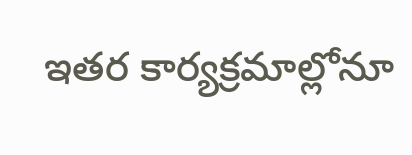ఇతర కార్యక్రమాల్లోనూ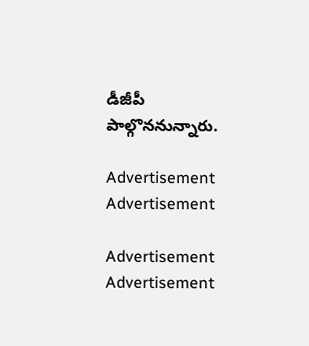డీజీపీ పాల్గొననున్నారు.

Advertisement
Advertisement

Advertisement
Advertisement